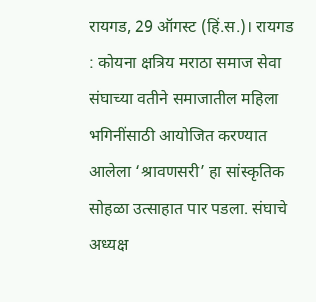रायगड, 29 ऑगस्ट (हिं.स.)। रायगड : कोयना क्षत्रिय मराठा समाज सेवा संघाच्या वतीने समाजातील महिला भगिनींसाठी आयोजित करण्यात आलेला ‘श्रावणसरी’ हा सांस्कृतिक सोहळा उत्साहात पार पडला. संघाचे अध्यक्ष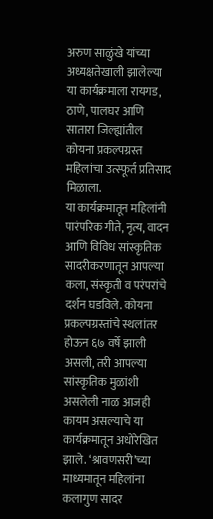अरुण साळुंखे यांच्या अध्यक्षतेखाली झालेल्या या कार्यक्रमाला रायगड, ठाणे, पालघर आणि सातारा जिल्ह्यांतील कोयना प्रकल्पग्रस्त महिलांचा उत्स्फूर्त प्रतिसाद मिळाला.
या कार्यक्रमातून महिलांनी पारंपरिक गीते, नृत्य, वादन आणि विविध सांस्कृतिक सादरीकरणातून आपल्या कला, संस्कृती व परंपरांचे दर्शन घडविले. कोयना प्रकल्पग्रस्तांचे स्थलांतर होऊन ६७ वर्षे झाली असली, तरी आपल्या सांस्कृतिक मुळांशी असलेली नाळ आजही कायम असल्याचे या कार्यक्रमातून अधोरेखित झाले. ‘श्रावणसरी’च्या माध्यमातून महिलांना कलागुण सादर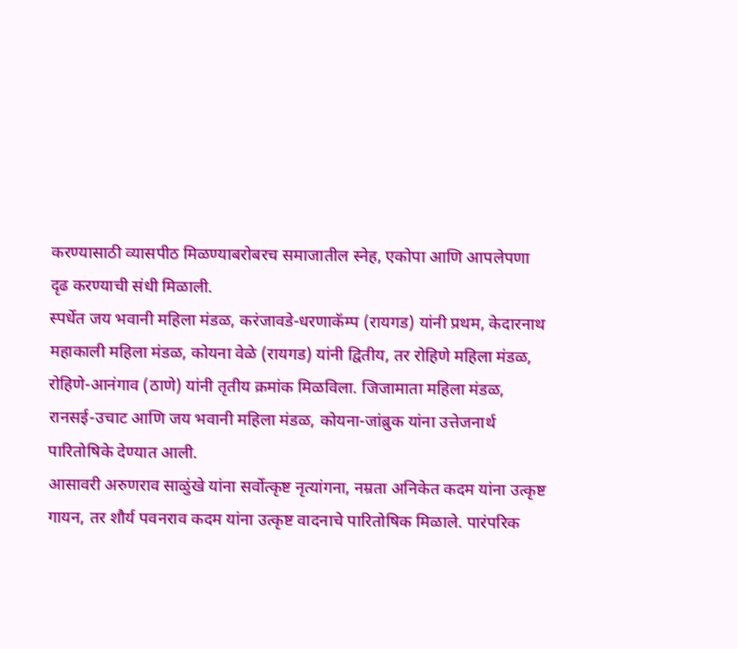करण्यासाठी व्यासपीठ मिळण्याबरोबरच समाजातील स्नेह, एकोपा आणि आपलेपणा दृढ करण्याची संधी मिळाली.
स्पर्धेत जय भवानी महिला मंडळ, करंजावडे-धरणाकॅम्प (रायगड) यांनी प्रथम, केदारनाथ महाकाली महिला मंडळ, कोयना वेळे (रायगड) यांनी द्वितीय, तर रोहिणे महिला मंडळ, रोहिणे-आनंगाव (ठाणे) यांनी तृतीय क्रमांक मिळविला. जिजामाता महिला मंडळ, रानसई-उचाट आणि जय भवानी महिला मंडळ, कोयना-जांब्रुक यांना उत्तेजनार्थ पारितोषिके देण्यात आली.
आसावरी अरुणराव साळुंखे यांना सर्वोत्कृष्ट नृत्यांगना, नम्रता अनिकेत कदम यांना उत्कृष्ट गायन, तर शौर्य पवनराव कदम यांना उत्कृष्ट वादनाचे पारितोषिक मिळाले. पारंपरिक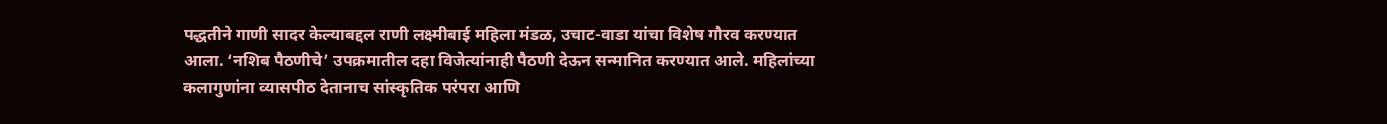पद्धतीने गाणी सादर केल्याबद्दल राणी लक्ष्मीबाई महिला मंडळ, उचाट-वाडा यांचा विशेष गौरव करण्यात आला. ‘नशिब पैठणीचे’ उपक्रमातील दहा विजेत्यांनाही पैठणी देऊन सन्मानित करण्यात आले. महिलांच्या कलागुणांना व्यासपीठ देतानाच सांस्कृतिक परंपरा आणि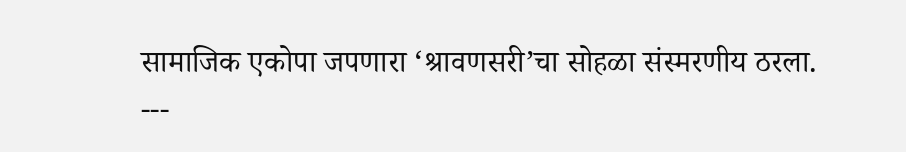सामाजिक एकोपा जपणारा ‘श्रावणसरी’चा सोहळा संस्मरणीय ठरला.
---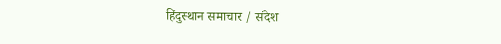हिंदुस्थान समाचार / संदेश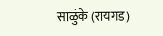साळुंके (रायगड)